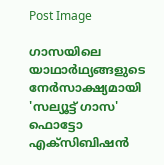Post Image

ഗാസയിലെ യാഥാര്‍ഥ്യങ്ങളുടെ നേര്‍സാക്ഷ്യമായി 'സല്യൂട്ട് ഗാസ' ഫൊട്ടോ എക്‌സിബിഷന്‍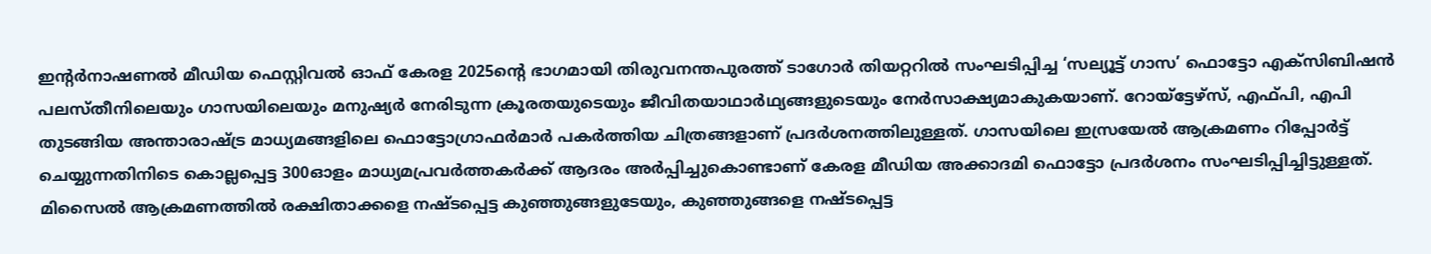ഇന്റര്‍നാഷണല്‍ മീഡിയ ഫെസ്റ്റിവല്‍ ഓഫ് കേരള 2025ന്റെ ഭാഗമായി തിരുവനന്തപുരത്ത്‌ ടാഗോർ തിയറ്ററിൽ സംഘടിപ്പിച്ച ‘സല്യൂട്ട് ഗാസ’ ഫൊട്ടോ എക്‌സിബിഷന്‍ പലസ്തീനിലെയും ഗാസയിലെയും മനുഷ്യര്‍ നേരിടുന്ന ക്രൂരതയുടെയും ജീവിതയാഥാര്‍ഥ്യങ്ങളുടെയും നേര്‍സാക്ഷ്യമാകുകയാണ്. റോയ്‌ട്ടേഴ്‌സ്, എഫ്പി, എപി തുടങ്ങിയ അന്താരാഷ്ട്ര മാധ്യമങ്ങളിലെ ഫൊട്ടോഗ്രാഫര്‍മാര്‍ പകര്‍ത്തിയ ചിത്രങ്ങളാണ് പ്രദര്‍ശനത്തിലുള്ളത്. ഗാസയിലെ ഇസ്രയേല്‍ ആക്രമണം റിപ്പോര്‍ട്ട് ചെയ്യുന്നതിനിടെ കൊല്ലപ്പെട്ട 300ഓളം മാധ്യമപ്രവര്‍ത്തകര്‍ക്ക് ആദരം അര്‍പ്പിച്ചുകൊണ്ടാണ് കേരള മീഡിയ അക്കാദമി ഫൊട്ടോ പ്രദര്‍ശനം സംഘടിപ്പിച്ചിട്ടുള്ളത്.
മിസൈല്‍ ആക്രമണത്തില്‍ രക്ഷിതാക്കളെ നഷ്ടപ്പെട്ട കുഞ്ഞുങ്ങളുടേയും, കുഞ്ഞുങ്ങളെ നഷ്ടപ്പെട്ട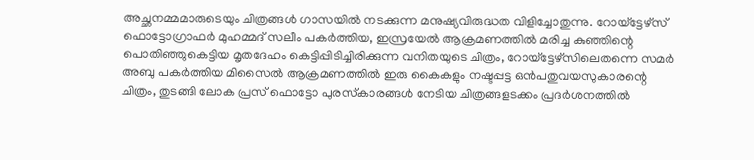അച്ഛനമ്മമാരുടെയും ചിത്രങ്ങള്‍ ഗാസയില്‍ നടക്കുന്ന മനുഷ്യവിരുദ്ധത വിളിച്ചോതുന്നു. റോയ്‌ട്ടേഴ്‌സ് ഫൊട്ടോഗ്രാഫര്‍ മുഹമ്മദ് സലീം പകര്‍ത്തിയ, ഇസ്രയേല്‍ ആക്രമണത്തില്‍ മരിച്ച കുഞ്ഞിന്റെ പൊതിഞ്ഞുകെട്ടിയ മൃതദേഹം കെട്ടിപ്പിടിച്ചിരിക്കുന്ന വനിതയുടെ ചിത്രം, റോയ്‌ട്ടേഴ്‌സിലെതന്നെ സമര്‍ അബു പകര്‍ത്തിയ മിസൈല്‍ ആക്രമണത്തില്‍ ഇരു കൈകളും നഷ്ടപ്പട്ട ഒന്‍പതുവയസുകാരന്റെ ചിത്രം, തുടങ്ങി ലോക പ്രസ് ഫൊട്ടോ പുരസ്‌കാരങ്ങള്‍ നേടിയ ചിത്രങ്ങളടക്കം പ്രദര്‍ശനത്തില്‍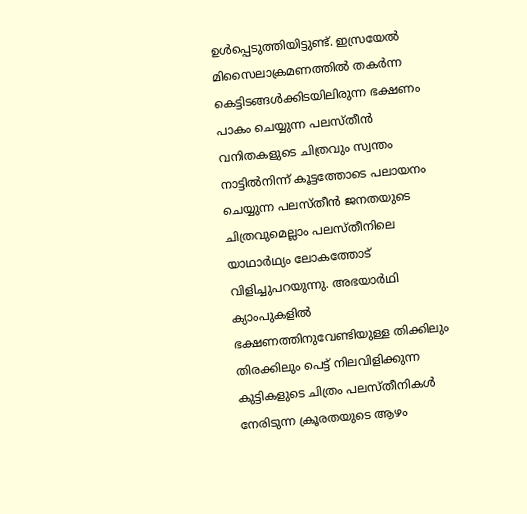ഉള്‍പ്പെടുത്തിയിട്ടുണ്ട്. ഇസ്രയേല്‍ മിസൈലാക്രമണത്തില്‍ തകര്‍ന്ന കെട്ടിടങ്ങള്‍ക്കിടയിലിരുന്ന ഭക്ഷണം പാകം ചെയ്യുന്ന പലസ്തീന്‍ വനിതകളുടെ ചിത്രവും സ്വന്തം നാട്ടില്‍നിന്ന് കൂട്ടത്തോടെ പലായനം ചെയ്യുന്ന പലസ്തീന്‍ ജനതയുടെ ചിത്രവുമെല്ലാം പലസ്തീനിലെ യാഥാര്‍ഥ്യം ലോകത്തോട് വിളിച്ചുപറയുന്നു. അഭയാര്‍ഥി ക്യാംപുകളില്‍ ഭക്ഷണത്തിനുവേണ്ടിയുള്ള തിക്കിലും തിരക്കിലും പെട്ട് നിലവിളിക്കുന്ന കുട്ടികളുടെ ചിത്രം പലസ്തീനികള്‍ നേരിടുന്ന ക്രൂരതയുടെ ആഴം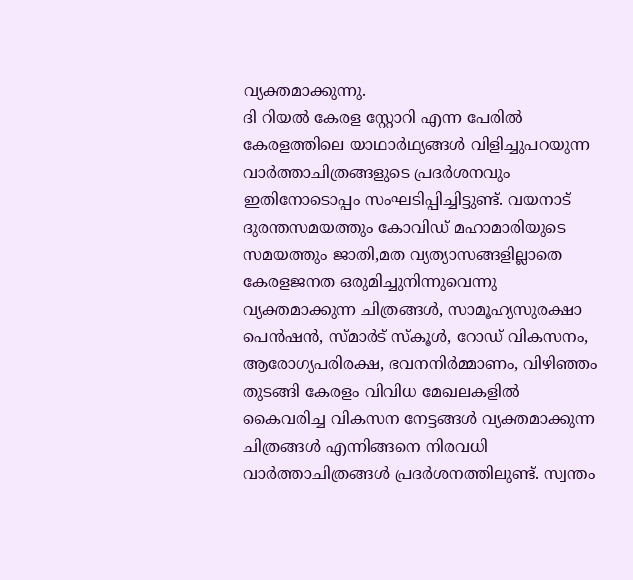വ്യക്തമാക്കുന്നു.
ദി റിയല്‍ കേരള സ്റ്റോറി എന്ന പേരില്‍ കേരളത്തിലെ യാഥാര്‍ഥ്യങ്ങള്‍ വിളിച്ചുപറയുന്ന വാര്‍ത്താചിത്രങ്ങളുടെ പ്രദര്‍ശനവും ഇതിനോടൊപ്പം സംഘടിപ്പിച്ചിട്ടുണ്ട്. വയനാട് ദുരന്തസമയത്തും കോവിഡ് മഹാമാരിയുടെ സമയത്തും ജാതി,മത വ്യത്യാസങ്ങളില്ലാതെ കേരളജനത ഒരുമിച്ചുനിന്നുവെന്നു വ്യക്തമാക്കുന്ന ചിത്രങ്ങള്‍, സാമൂഹ്യസുരക്ഷാ പെന്‍ഷന്‍, സ്മാര്‍ട് സ്‌കൂള്‍, റോഡ് വികസനം, ആരോഗ്യപരിരക്ഷ, ഭവനനിര്‍മ്മാണം, വിഴിഞ്ഞം തുടങ്ങി കേരളം വിവിധ മേഖലകളില്‍ കൈവരിച്ച വികസന നേട്ടങ്ങള്‍ വ്യക്തമാക്കുന്ന ചിത്രങ്ങള്‍ എന്നിങ്ങനെ നിരവധി വാര്‍ത്താചിത്രങ്ങള്‍ പ്രദര്‍ശനത്തിലുണ്ട്. സ്വന്തം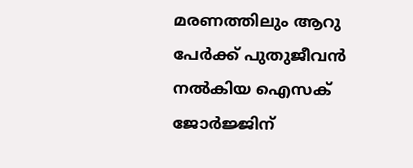മരണത്തിലും ആറു പേര്‍ക്ക് പുതുജീവന്‍ നല്‍കിയ ഐസക് ജോര്‍ജ്ജിന്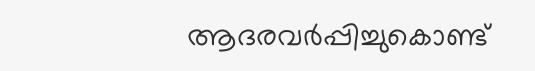ആദരവര്‍പ്പിച്ചുകൊണ്ട്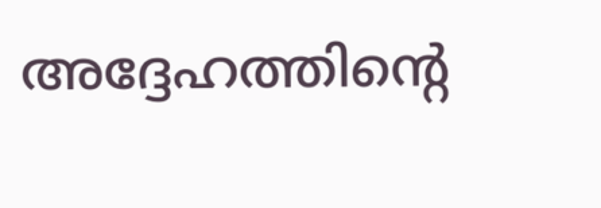അദ്ദേഹത്തിന്റെ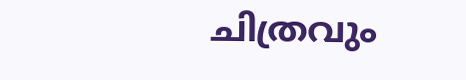ചിത്രവും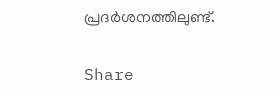പ്രദര്‍ശനത്തിലുണ്ട്.

Share